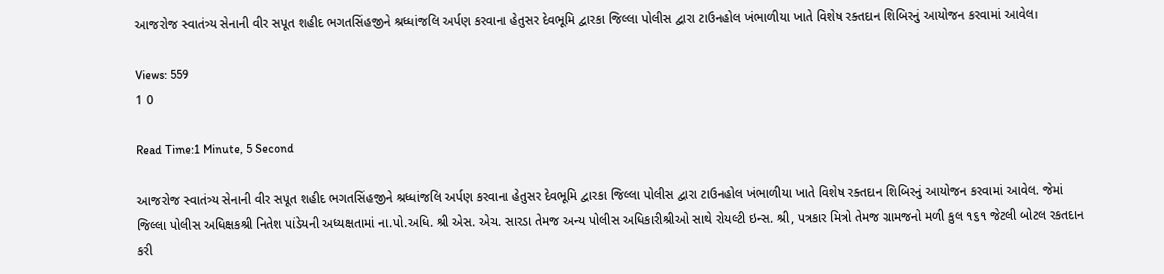આજરોજ સ્વાતંત્ર્ય સેનાની વીર સપૂત શહીદ ભગતસિંહજીને શ્રધ્ધાંજલિ અર્પણ કરવાના હેતુસર દેવભૂમિ દ્વારકા જિલ્લા પોલીસ દ્વારા ટાઉનહોલ ખંભાળીયા ખાતે વિશેષ રક્તદાન શિબિરનું આયોજન કરવામાં આવેલ।

Views: 559
1 0

Read Time:1 Minute, 5 Second

આજરોજ સ્વાતંત્ર્ય સેનાની વીર સપૂત શહીદ ભગતસિંહજીને શ્રધ્ધાંજલિ અર્પણ કરવાના હેતુસર દેવભૂમિ દ્વારકા જિલ્લા પોલીસ દ્વારા ટાઉનહોલ ખંભાળીયા ખાતે વિશેષ રક્તદાન શિબિરનું આયોજન કરવામાં આવેલ. જેમાં જિલ્લા પોલીસ અધિક્ષકશ્રી નિતેશ પાંડેયની અધ્યક્ષતામાં ના.પો.અધિ. શ્રી એસ. એચ. સારડા તેમજ અન્ય પોલીસ અધિકારીશ્રીઓ સાથે રોયલ્ટી ઇન્સ. શ્રી, પત્રકાર મિત્રો તેમજ ગ્રામજનો મળી કુલ ૧૬૧ જેટલી બોટલ રકતદાન કરી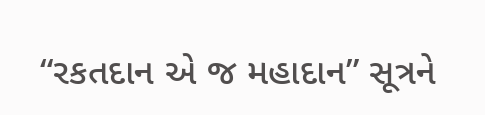“રકતદાન એ જ મહાદાન” સૂત્રને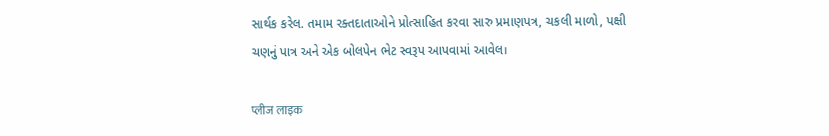સાર્થક કરેલ. તમામ રક્તદાતાઓને પ્રોત્સાહિત કરવા સારુ પ્રમાણપત્ર, ચકલી માળો, પક્ષી ચણનું પાત્ર અને એક બોલપેન ભેટ સ્વરૂપ આપવામાં આવેલ।

प्लीज लाइक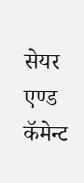सेयर एण्ड कॅमेन्ट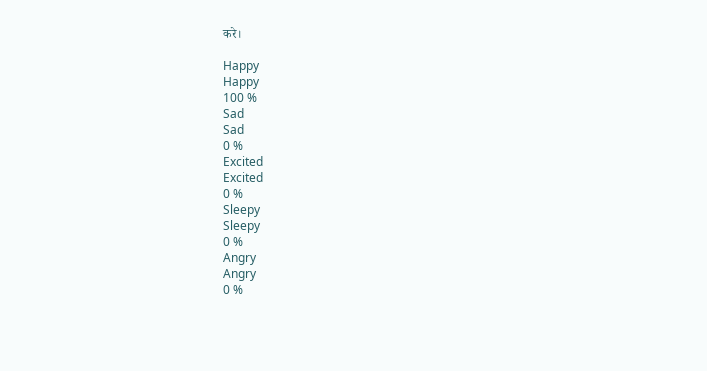करे।

Happy
Happy
100 %
Sad
Sad
0 %
Excited
Excited
0 %
Sleepy
Sleepy
0 %
Angry
Angry
0 %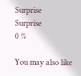Surprise
Surprise
0 %

You may also like